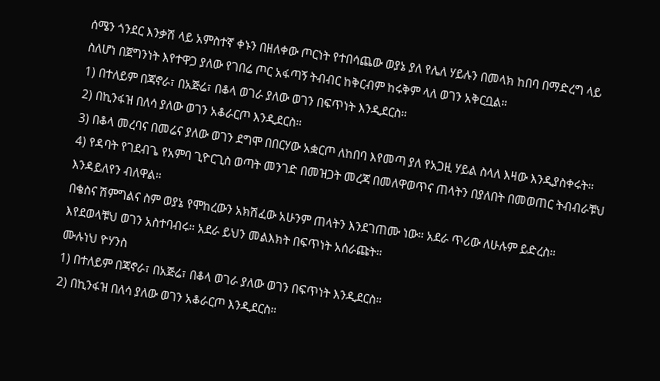ሰሜን ጎንደር እንቃሽ ላይ አምስተኛ ቀኑን በዘለቀው ጦርነት የተበሳጨው ወያኔ ያለ የሌለ ሃይሉን በመላክ ከበባ በማድረግ ላይ ስለሆነ በጀግንነት እየተዋጋ ያለው የገበሬ ጦር አፋጣኝ ትብብር ከቅርብም ከሩቅም ላለ ወገን አቅርቧል።
1) በተለይም በጃኖራ፣ በአጅሬ፣ በቆላ ወገራ ያለው ወገን በፍጥነት እንዲደርስ።
2) በኪንፋዝ በለሳ ያለው ወገን አቆራርጦ እንዲደርስ።
3) በቆላ መረባና በመሬና ያለው ወገን ደግሞ በበርሃው አቋርጦ ለከበባ እየመጣ ያለ የአጋዚ ሃይል ስላለ እዛው እንዲያስቀሩት።
4) የዳባት የገደብጌ የአምባ ጊዮርጊስ ወጣት መንገድ በመዝጋት መረጃ በመለዋወጥና ጠላትን በያለበት በመወጠር ትብብራቹህ እንዳይለየን ብለዋል።
በቄስና ሽምግልና ስም ወያኔ የሞከረውን አክሽፈው አሁንም ጠላትን እንደገጠሙ ነው። አደራ ጥሪው ለሁሉም ይድረስ። እየደወላቹህ ወገን አስተባብሩ። አደራ ይህን መልእክት በፍጥነት አሰራጩት።
ሙሉነህ ዮሃንስ
1) በተለይም በጃኖራ፣ በአጅሬ፣ በቆላ ወገራ ያለው ወገን በፍጥነት እንዲደርስ።
2) በኪንፋዝ በለሳ ያለው ወገን አቆራርጦ እንዲደርስ።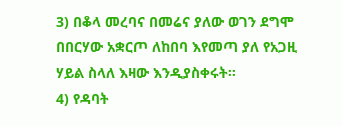3) በቆላ መረባና በመሬና ያለው ወገን ደግሞ በበርሃው አቋርጦ ለከበባ እየመጣ ያለ የአጋዚ ሃይል ስላለ እዛው እንዲያስቀሩት።
4) የዳባት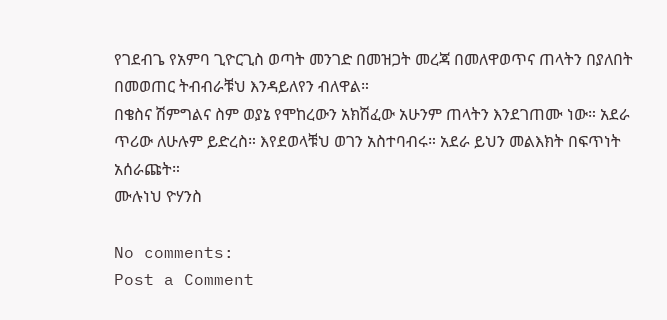የገደብጌ የአምባ ጊዮርጊስ ወጣት መንገድ በመዝጋት መረጃ በመለዋወጥና ጠላትን በያለበት በመወጠር ትብብራቹህ እንዳይለየን ብለዋል።
በቄስና ሽምግልና ስም ወያኔ የሞከረውን አክሽፈው አሁንም ጠላትን እንደገጠሙ ነው። አደራ ጥሪው ለሁሉም ይድረስ። እየደወላቹህ ወገን አስተባብሩ። አደራ ይህን መልእክት በፍጥነት አሰራጩት።
ሙሉነህ ዮሃንስ

No comments:
Post a Comment